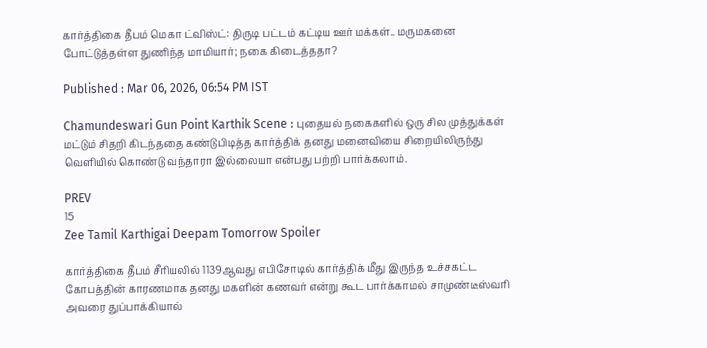கார்த்திகை தீபம் மெகா ட்விஸ்ட்: திருடி பட்டம் கட்டிய ஊர் மக்கள்.. மருமகனை போட்டுத்தள்ள துணிந்த மாமியார்; நகை கிடைத்ததா?

Published : Mar 06, 2026, 06:54 PM IST

Chamundeswari Gun Point Karthik Scene : புதையல் நகைகளில் ஒரு சில முத்துக்கள் மட்டும் சிதறி கிடந்ததை கண்டுபிடித்த கார்த்திக் தனது மனைவியை சிறையிலிருந்து வெளியில் கொண்டு வந்தாரா இல்லையா என்பது பற்றி பார்க்கலாம்.

PREV
15
Zee Tamil Karthigai Deepam Tomorrow Spoiler

கார்த்திகை தீபம் சீரியலில் 1139ஆவது எபிசோடில் கார்த்திக் மீது இருந்த உச்சகட்ட கோபத்தின் காரணமாக தனது மகளின் கணவர் என்று கூட பார்க்காமல் சாமுண்டீஸ்வரி அவரை துப்பாக்கியால்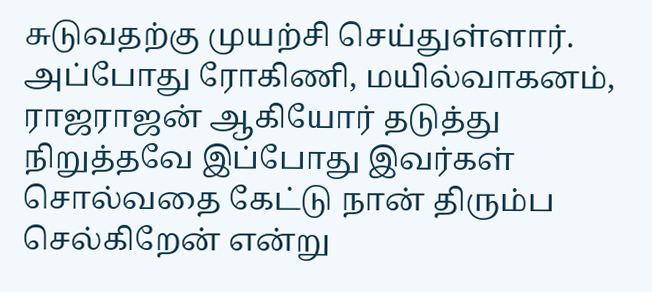சுடுவதற்கு முயற்சி செய்துள்ளார். அப்போது ரோகிணி, மயில்வாகனம், ராஜராஜன் ஆகியோர் தடுத்து நிறுத்தவே இப்போது இவர்கள் சொல்வதை கேட்டு நான் திரும்ப செல்கிறேன் என்று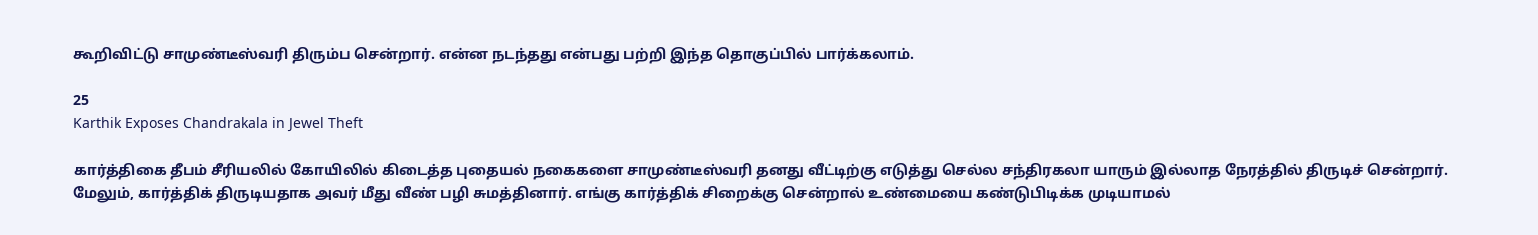கூறிவிட்டு சாமுண்டீஸ்வரி திரும்ப சென்றார். என்ன நடந்தது என்பது பற்றி இந்த தொகுப்பில் பார்க்கலாம்.

25
Karthik Exposes Chandrakala in Jewel Theft

கார்த்திகை தீபம் சீரியலில் கோயிலில் கிடைத்த புதையல் நகைகளை சாமுண்டீஸ்வரி தனது வீட்டிற்கு எடுத்து செல்ல சந்திரகலா யாரும் இல்லாத நேரத்தில் திருடிச் சென்றார். மேலும், கார்த்திக் திருடியதாக அவர் மீது வீண் பழி சுமத்தினார். எங்கு கார்த்திக் சிறைக்கு சென்றால் உண்மையை கண்டுபிடிக்க முடியாமல்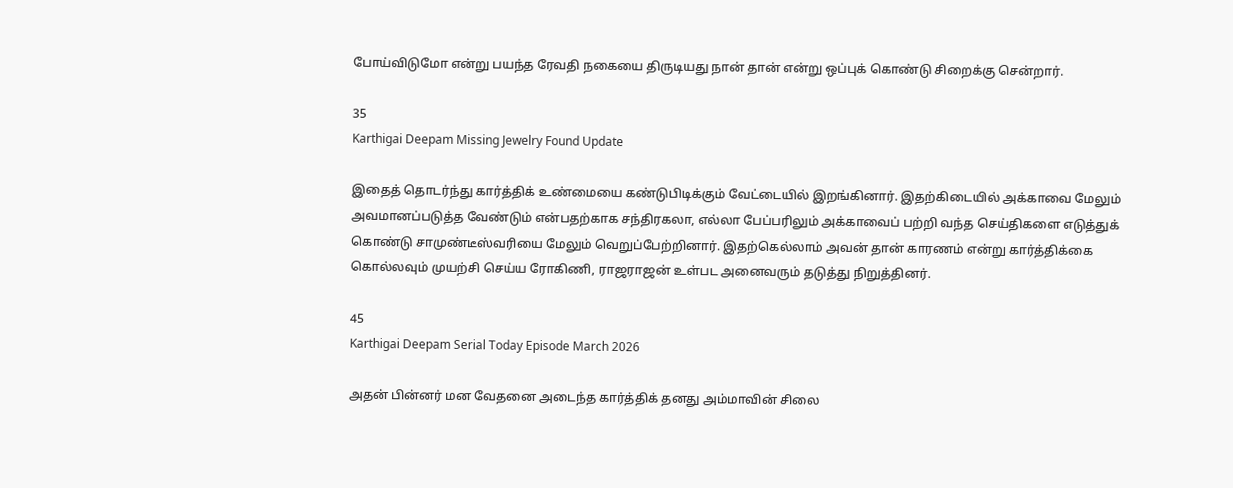போய்விடுமோ என்று பயந்த ரேவதி நகையை திருடியது நான் தான் என்று ஒப்புக் கொண்டு சிறைக்கு சென்றார்.

35
Karthigai Deepam Missing Jewelry Found Update

இதைத் தொடர்ந்து கார்த்திக் உண்மையை கண்டுபிடிக்கும் வேட்டையில் இறங்கினார். இதற்கிடையில் அக்காவை மேலும் அவமானப்படுத்த வேண்டும் என்பதற்காக சந்திரகலா, எல்லா பேப்பரிலும் அக்காவைப் பற்றி வந்த செய்திகளை எடுத்துக் கொண்டு சாமுண்டீஸ்வரியை மேலும் வெறுப்பேற்றினார். இதற்கெல்லாம் அவன் தான் காரணம் என்று கார்த்திக்கை கொல்லவும் முயற்சி செய்ய ரோகிணி, ராஜராஜன் உள்பட அனைவரும் தடுத்து நிறுத்தினர்.

45
Karthigai Deepam Serial Today Episode March 2026

அதன் பின்னர் மன வேதனை அடைந்த கார்த்திக் தனது அம்மாவின் சிலை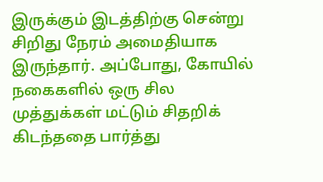இருக்கும் இடத்திற்கு சென்று சிறிது நேரம் அமைதியாக இருந்தார். அப்போது, கோயில் நகைகளில் ஒரு சில முத்துக்கள் மட்டும் சிதறிக் கிடந்ததை பார்த்து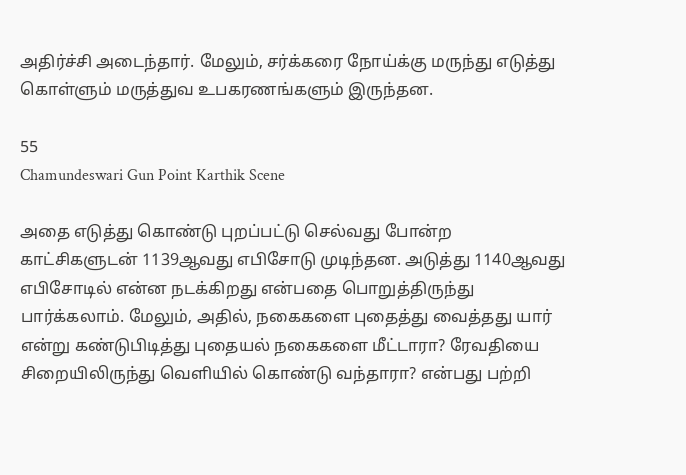அதிர்ச்சி அடைந்தார். மேலும், சர்க்கரை நோய்க்கு மருந்து எடுத்து கொள்ளும் மருத்துவ உபகரணங்களும் இருந்தன.

55
Chamundeswari Gun Point Karthik Scene

அதை எடுத்து கொண்டு புறப்பட்டு செல்வது போன்ற காட்சிகளுடன் 1139ஆவது எபிசோடு முடிந்தன. அடுத்து 1140ஆவது எபிசோடில் என்ன நடக்கிறது என்பதை பொறுத்திருந்து பார்க்கலாம். மேலும், அதில், நகைகளை புதைத்து வைத்தது யார் என்று கண்டுபிடித்து புதையல் நகைகளை மீட்டாரா? ரேவதியை சிறையிலிருந்து வெளியில் கொண்டு வந்தாரா? என்பது பற்றி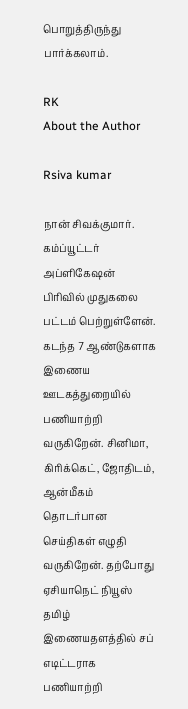பொறுத்திருந்து பார்க்கலாம்.

RK
About the Author

Rsiva kumar

நான் சிவக்குமார். கம்ப்யூட்டர் அப்ளிகேஷன் பிரிவில் முதுகலை பட்டம் பெற்றுள்ளேன். கடந்த 7 ஆண்டுகளாக இணைய ஊடகத்துறையில் பணியாற்றி வருகிறேன். சினிமா, கிரிக்கெட், ஜோதிடம், ஆன்மீகம் தொடர்பான செய்திகள் எழுதி வருகிறேன். தற்போது ஏசியாநெட் நியூஸ் தமிழ் இணையதளத்தில் சப் எடிட்டராக பணியாற்றி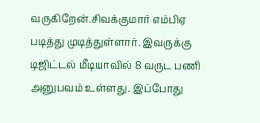வருகிறேன்.சிவக்குமார் எம்பிஏ படித்து முடித்துள்ளார். இவருக்கு டிஜிட்டல் மீடியாவில் 8 வருட பணி அனுபவம் உள்ளது. இப்போது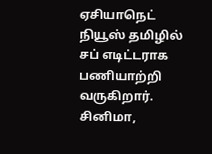ஏசியாநெட் நியூஸ் தமிழில் சப் எடிட்டராக பணியாற்றி வருகிறார். சினிமா,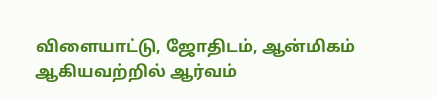விளையாட்டு, ஜோதிடம், ஆன்மிகம் ஆகியவற்றில் ஆர்வம்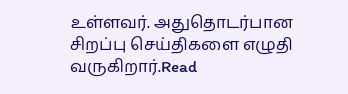உள்ளவர். அதுதொடர்பான சிறப்பு செய்திகளை எழுதி வருகிறார்.Read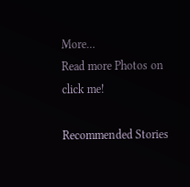More...
Read more Photos on
click me!

Recommended Stories